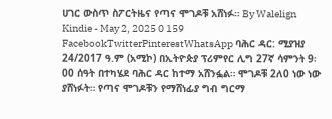ሀገር ውስጥ ስፖርትዜና የጣና ሞገዶቹ አሸነፉ። By Walelign Kindie - May 2, 2025 0 159 FacebookTwitterPinterestWhatsApp ባሕር ዳር: ሚያዝያ 24/2017 ዓ.ም (አሚኮ) በኢትዮጵያ ፕሪምየር ሊግ 27ኛ ሳምንት 9፡00 ሰዓት በተካሄደ ባሕር ዳር ከተማ አሸንፏል። ሞገዶቹ 2ለ0 ነው ነው ያሸነፉት። የጣና ሞገዶቹን የማሸነፊያ ግብ ግርማ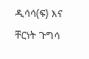ዲሳሳ(ፍ) እና ቸርነት ጉግሳ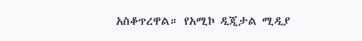አስቆጥረዋል። የአሚኮ ዲጂታል ሚዲያ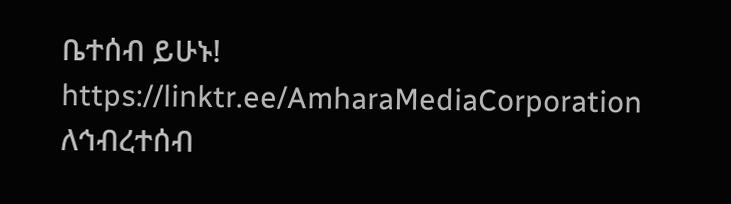ቤተሰብ ይሁኑ! https://linktr.ee/AmharaMediaCorporation ለኅብረተሰብ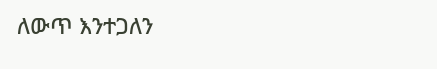ለውጥ እንተጋለን